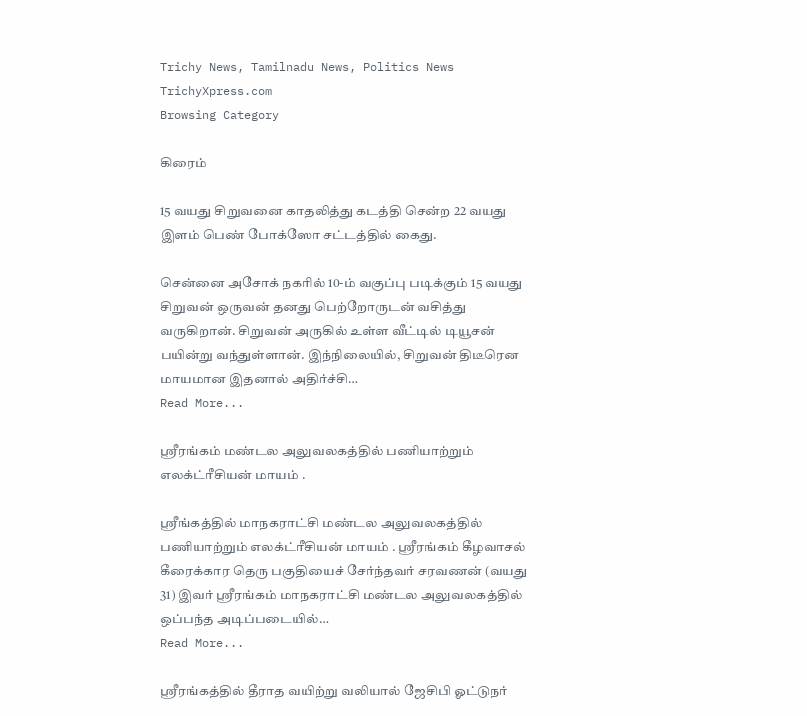Trichy News, Tamilnadu News, Politics News TrichyXpress.com
Browsing Category

கிரைம்

15 வயது சிறுவனை காதலித்து கடத்தி சென்ற 22 வயது இளம் பெண் போக்ஸோ சட்டத்தில் கைது.

சென்னை அசோக் நகரில் 10-ம் வகுப்பு படிக்கும் 15 வயது சிறுவன் ஒருவன் தனது பெற்றோருடன் வசித்து வருகிறான். சிறுவன் அருகில் உள்ள வீட்டில் டியூசன் பயின்று வந்துள்ளான். இந்நிலையில், சிறுவன் திடீரென மாயமான இதனால் அதிர்ச்சி…
Read More...

ஸ்ரீரங்கம் மண்டல அலுவலகத்தில் பணியாற்றும் எலக்ட்ரீசியன் மாயம் .

ஸ்ரீங்கத்தில் மாநகராட்சி மண்டல அலுவலகத்தில் பணியாற்றும் எலக்ட்ரீசியன் மாயம் . ஸ்ரீரங்கம் கீழவாசல் கீரைக்கார தெரு பகுதியைச் சேர்ந்தவர் சரவணன் (வயது 31) இவர் ஸ்ரீரங்கம் மாநகராட்சி மண்டல அலுவலகத்தில் ஒப்பந்த அடிப்படையில்…
Read More...

ஸ்ரீரங்கத்தில் தீராத வயிற்று வலியால் ஜேசிபி ஓட்டுநர்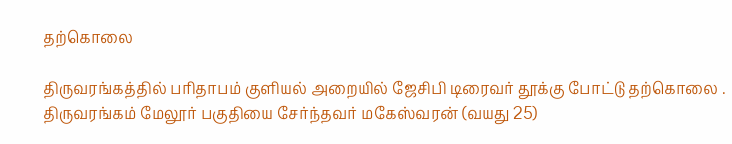தற்கொலை

திருவரங்கத்தில் பரிதாபம் குளியல் அறையில் ஜேசிபி டிரைவர் தூக்கு போட்டு தற்கொலை . திருவரங்கம் மேலூர் பகுதியை சேர்ந்தவர் மகேஸ்வரன் (வயது 25)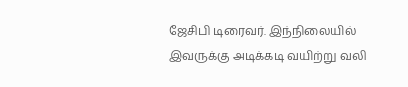ஜேசிபி டிரைவர். இந்நிலையில் இவருக்கு அடிக்கடி வயிற்று வலி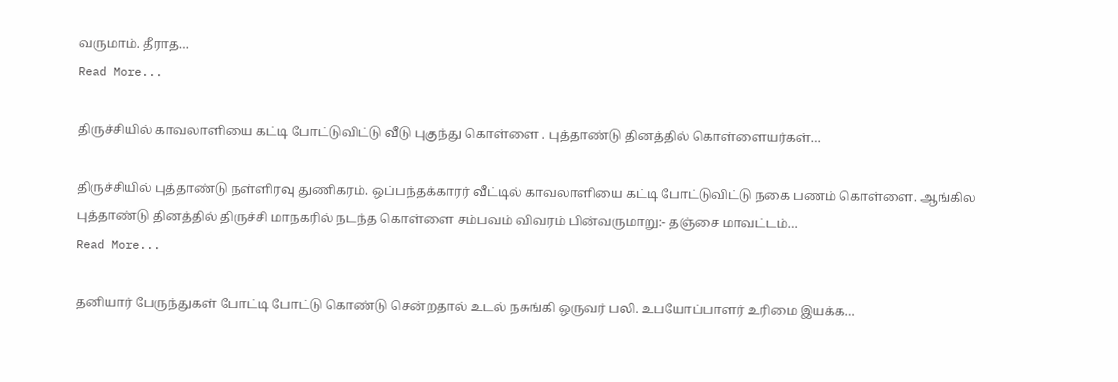வருமாம். தீராத…
Read More...

திருச்சியில் காவலாளியை கட்டி போட்டுவிட்டு வீடு புகுந்து கொள்ளை . புத்தாண்டு தினத்தில் கொள்ளையர்கள்…

திருச்சியில் புத்தாண்டு நள்ளிரவு துணிகரம். ஒப்பந்தக்காரர் வீட்டில் காவலாளியை கட்டி போட்டுவிட்டு நகை பணம் கொள்ளை. ஆங்கில புத்தாண்டு தினத்தில் திருச்சி மாநகரில் நடந்த கொள்ளை சம்பவம் விவரம் பின்வருமாறு:- தஞ்சை மாவட்டம்…
Read More...

தனியார் பேருந்துகள் போட்டி போட்டு கொண்டு சென்றதால் உடல் நசுங்கி ஒருவர் பலி. உபயோப்பாளர் உரிமை இயக்க…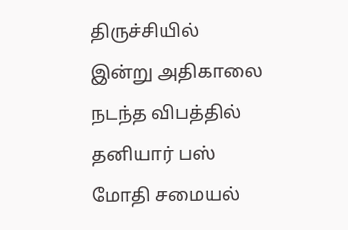திருச்சியில் இன்று அதிகாலை நடந்த விபத்தில் தனியார் பஸ் மோதி சமையல்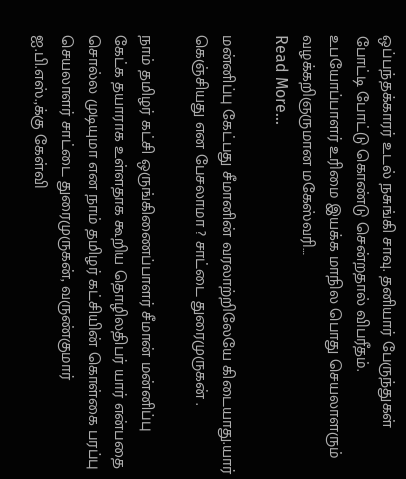ஒப்பந்தக்காரர் உடல் நசுங்கி சாவு. தனியார் பேருந்துகள் போட்டி போட்டு கொண்டு சென்றதால் விபரீதம். உபயோப்பாளர் உரிமை இயக்க மாநில பொது செயலாளரும் வழக்கறிஞருமான மகேஸ்வரி…
Read More...

மன்னிப்பு கேட்பது சீமானின் வரலாற்றிலேயே கிடையாது.யார் கெஞ்சியது என பேசலாமா ? சாட்டை துரைமுருகன் .

நாம் தமிழர் கட்சி ஒருங்கிணைப்பாளர் சீமான் மன்னிப்பு கேட்க தயாராக உள்ளதாக கூறிய தொழிலதிபர் யார் என்பதை சொல்ல முடியுமா என நாம் தமிழர் கட்சியின் கொள்கை பரப்பு செயலாளர் சாட்டை துரைமுருகன், வருண்குமார் ஐ.பி.எஸ்.,க்கு கேள்வி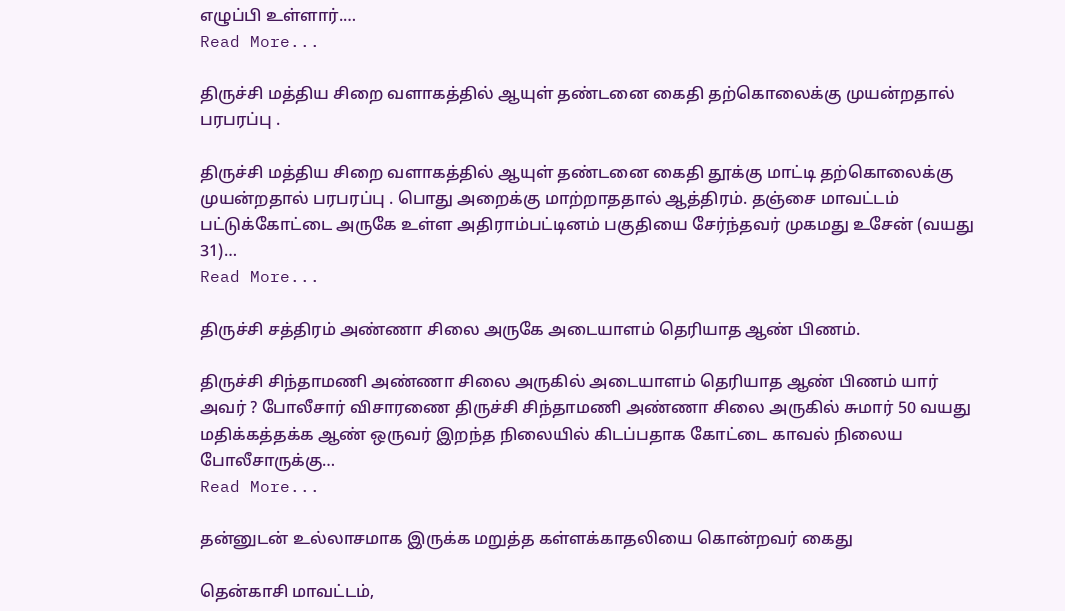எழுப்பி உள்ளார்.…
Read More...

திருச்சி மத்திய சிறை வளாகத்தில் ஆயுள் தண்டனை கைதி தற்கொலைக்கு முயன்றதால் பரபரப்பு .

திருச்சி மத்திய சிறை வளாகத்தில் ஆயுள் தண்டனை கைதி தூக்கு மாட்டி தற்கொலைக்கு முயன்றதால் பரபரப்பு . பொது அறைக்கு மாற்றாததால் ஆத்திரம். தஞ்சை மாவட்டம் பட்டுக்கோட்டை அருகே உள்ள அதிராம்பட்டினம் பகுதியை சேர்ந்தவர் முகமது உசேன் (வயது 31)…
Read More...

திருச்சி சத்திரம் அண்ணா சிலை அருகே அடையாளம் தெரியாத ஆண் பிணம்.

திருச்சி சிந்தாமணி அண்ணா சிலை அருகில் அடையாளம் தெரியாத ஆண் பிணம் யார் அவர் ? போலீசார் விசாரணை திருச்சி சிந்தாமணி அண்ணா சிலை அருகில் சுமார் 50 வயது மதிக்கத்தக்க ஆண் ஒருவர் இறந்த நிலையில் கிடப்பதாக கோட்டை காவல் நிலைய போலீசாருக்கு…
Read More...

தன்னுடன் உல்லாசமாக இருக்க மறுத்த கள்ளக்காதலியை கொன்றவர் கைது

தென்காசி மாவட்டம்,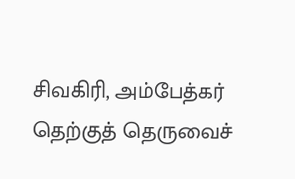சிவகிரி, அம்பேத்கர் தெற்குத் தெருவைச்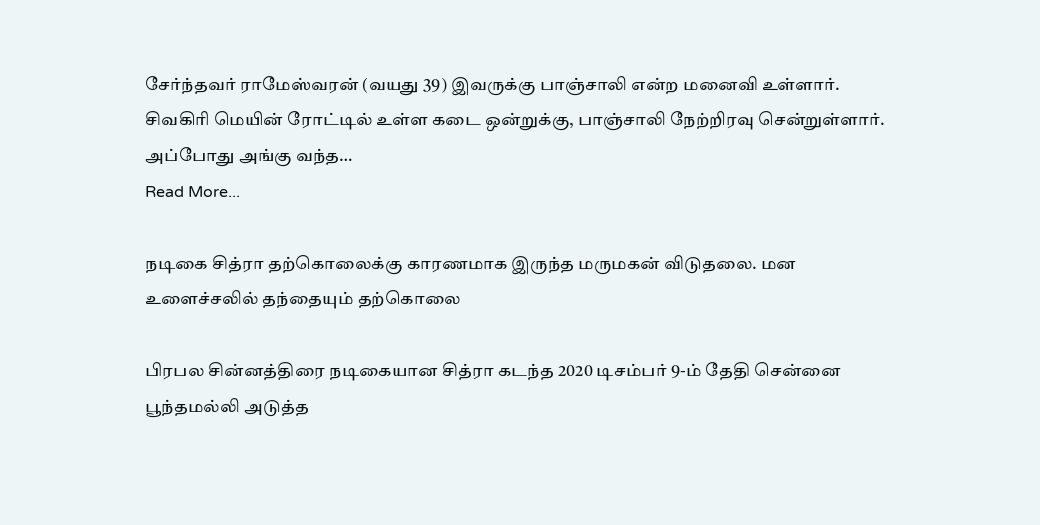சேர்ந்தவர் ராமேஸ்வரன் (வயது 39) இவருக்கு பாஞ்சாலி என்ற மனைவி உள்ளார். சிவகிரி மெயின் ரோட்டில் உள்ள கடை ஒன்றுக்கு, பாஞ்சாலி நேற்றிரவு சென்றுள்ளார். அப்போது அங்கு வந்த…
Read More...

நடிகை சித்ரா தற்கொலைக்கு காரணமாக இருந்த மருமகன் விடுதலை. மன உளைச்சலில் தந்தையும் தற்கொலை

பிரபல சின்னத்திரை நடிகையான சித்ரா கடந்த 2020 டிசம்பர் 9-ம் தேதி சென்னை பூந்தமல்லி அடுத்த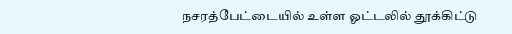நசரத்பேட்டையில் உள்ள ஓட்டலில் தூக்கிட்டு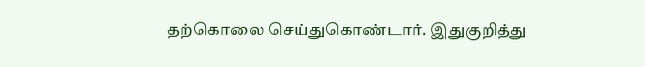தற்கொலை செய்துகொண்டார். இதுகுறித்து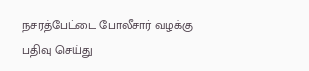நசரத்பேட்டை போலீசார் வழக்கு பதிவு செய்து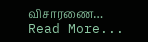விசாரணை…
Read More...